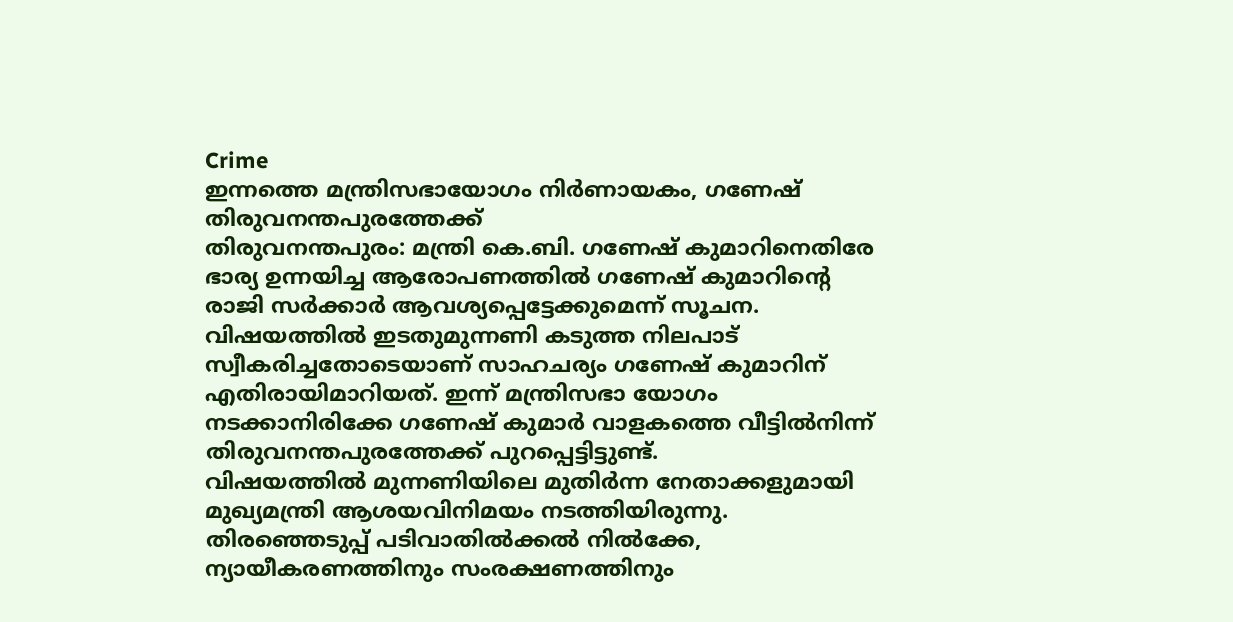Crime
ഇന്നത്തെ മന്ത്രിസഭായോഗം നിർണായകം, ഗണേഷ് തിരുവനന്തപുരത്തേക്ക്
തിരുവനന്തപുരം: മന്ത്രി കെ.ബി. ഗണേഷ് കുമാറിനെതിരേ ഭാര്യ ഉന്നയിച്ച ആരോപണത്തിൽ ഗണേഷ് കുമാറിന്റെ രാജി സർക്കാർ ആവശ്യപ്പെട്ടേക്കുമെന്ന് സൂചന. വിഷയത്തിൽ ഇടതുമുന്നണി കടുത്ത നിലപാട് സ്വീകരിച്ചതോടെയാണ് സാഹചര്യം ഗണേഷ് കുമാറിന് എതിരായിമാറിയത്. ഇന്ന് മന്ത്രിസഭാ യോഗം നടക്കാനിരിക്കേ ഗണേഷ് കുമാർ വാളകത്തെ വീട്ടിൽനിന്ന് തിരുവനന്തപുരത്തേക്ക് പുറപ്പെട്ടിട്ടുണ്ട്.
വിഷയത്തിൽ മുന്നണിയിലെ മുതിർന്ന നേതാക്കളുമായി മുഖ്യമന്ത്രി ആശയവിനിമയം നടത്തിയിരുന്നു. തിരഞ്ഞെടുപ്പ് പടിവാതിൽക്കൽ നിൽക്കേ, ന്യായീകരണത്തിനും സംരക്ഷണത്തിനും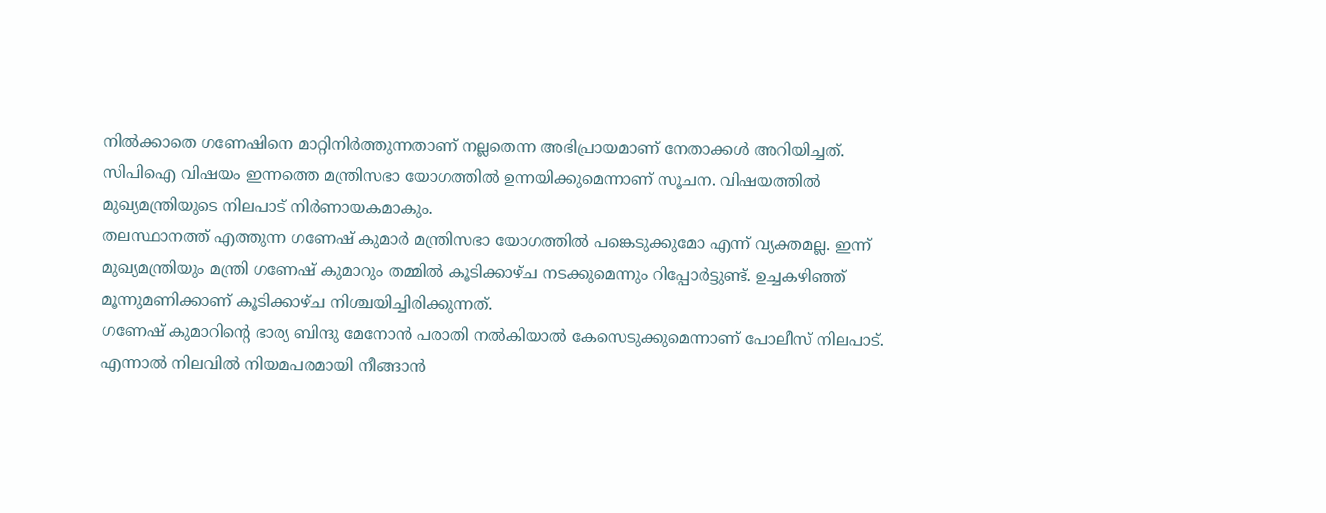നിൽക്കാതെ ഗണേഷിനെ മാറ്റിനിർത്തുന്നതാണ് നല്ലതെന്ന അഭിപ്രായമാണ് നേതാക്കൾ അറിയിച്ചത്. സിപിഐ വിഷയം ഇന്നത്തെ മന്ത്രിസഭാ യോഗത്തിൽ ഉന്നയിക്കുമെന്നാണ് സൂചന. വിഷയത്തിൽ മുഖ്യമന്ത്രിയുടെ നിലപാട് നിർണായകമാകും.
തലസ്ഥാനത്ത് എത്തുന്ന ഗണേഷ് കുമാർ മന്ത്രിസഭാ യോഗത്തിൽ പങ്കെടുക്കുമോ എന്ന് വ്യക്തമല്ല. ഇന്ന് മുഖ്യമന്ത്രിയും മന്ത്രി ഗണേഷ് കുമാറും തമ്മിൽ കൂടിക്കാഴ്ച നടക്കുമെന്നും റിപ്പോർട്ടുണ്ട്. ഉച്ചകഴിഞ്ഞ് മൂന്നുമണിക്കാണ് കൂടിക്കാഴ്ച നിശ്ചയിച്ചിരിക്കുന്നത്.
ഗണേഷ് കുമാറിന്റെ ഭാര്യ ബിന്ദു മേനോൻ പരാതി നൽകിയാൽ കേസെടുക്കുമെന്നാണ് പോലീസ് നിലപാട്. എന്നാൽ നിലവിൽ നിയമപരമായി നീങ്ങാൻ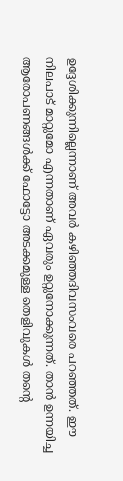ഉദ്ദേശിക്കുന്നില്ലെന്നാണ് അവർ കഴിഞ്ഞദിവസംവരെ പറഞ്ഞത്. ഈ നിലപാട് മാറ്റുമോ എന്നതാണ് ഏവരും ഉറ്റുനോക്കുന്നത്. താൻ ഉന്നയിച്ച ആരോപണങ്ങൾക്ക് ഫോട്ടോ അടക്കമുള്ള തെളിവുകൾ തന്റെ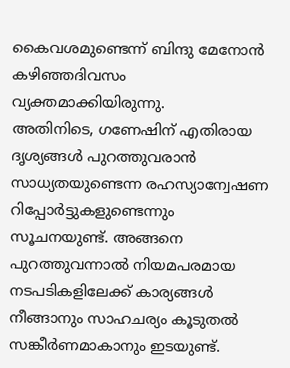കൈവശമുണ്ടെന്ന് ബിന്ദു മേനോൻ കഴിഞ്ഞദിവസം വ്യക്തമാക്കിയിരുന്നു.
അതിനിടെ, ഗണേഷിന് എതിരായ ദൃശ്യങ്ങൾ പുറത്തുവരാൻ സാധ്യതയുണ്ടെന്ന രഹസ്യാന്വേഷണ റിപ്പോർട്ടുകളുണ്ടെന്നും സൂചനയുണ്ട്. അങ്ങനെ പുറത്തുവന്നാൽ നിയമപരമായ നടപടികളിലേക്ക് കാര്യങ്ങൾ നീങ്ങാനും സാഹചര്യം കൂടുതൽ സങ്കീർണമാകാനും ഇടയുണ്ട്.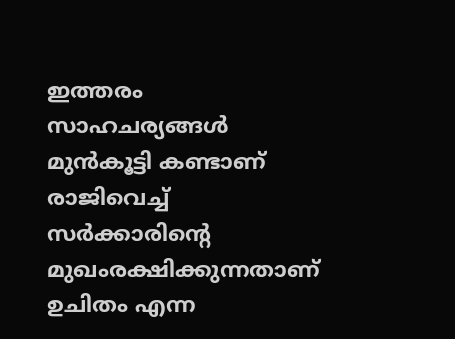ഇത്തരം സാഹചര്യങ്ങൾ മുൻകൂട്ടി കണ്ടാണ് രാജിവെച്ച് സർക്കാരിന്റെ മുഖംരക്ഷിക്കുന്നതാണ് ഉചിതം എന്ന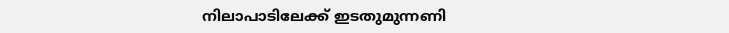നിലാപാടിലേക്ക് ഇടതുമുന്നണി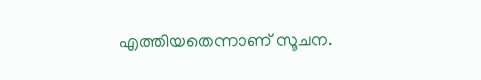എത്തിയതെന്നാണ് സൂചന.